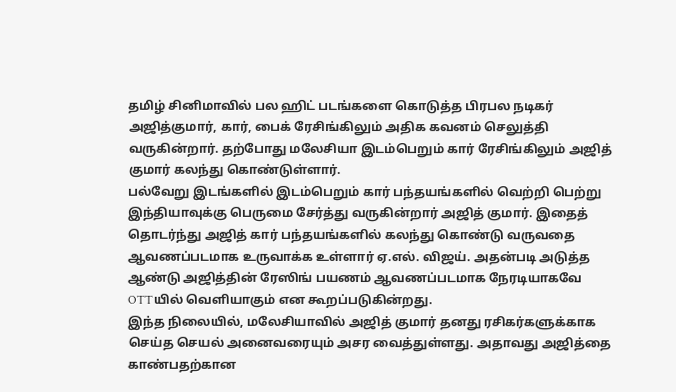தமிழ் சினிமாவில் பல ஹிட் படங்களை கொடுத்த பிரபல நடிகர் அஜித்குமார், கார், பைக் ரேசிங்கிலும் அதிக கவனம் செலுத்தி வருகின்றார். தற்போது மலேசியா இடம்பெறும் கார் ரேசிங்கிலும் அஜித் குமார் கலந்து கொண்டுள்ளார்.
பல்வேறு இடங்களில் இடம்பெறும் கார் பந்தயங்களில் வெற்றி பெற்று இந்தியாவுக்கு பெருமை சேர்த்து வருகின்றார் அஜித் குமார். இதைத் தொடர்ந்து அஜித் கார் பந்தயங்களில் கலந்து கொண்டு வருவதை ஆவணப்படமாக உருவாக்க உள்ளார் ஏ.எல். விஜய். அதன்படி அடுத்த ஆண்டு அஜித்தின் ரேஸிங் பயணம் ஆவணப்படமாக நேரடியாகவே OTTயில் வெளியாகும் என கூறப்படுகின்றது.
இந்த நிலையில், மலேசியாவில் அஜித் குமார் தனது ரசிகர்களுக்காக செய்த செயல் அனைவரையும் அசர வைத்துள்ளது. அதாவது அஜித்தை காண்பதற்கான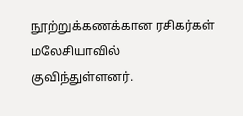நூற்றுக்கணக்கான ரசிகர்கள் மலேசியாவில் குவிந்துள்ளனர்.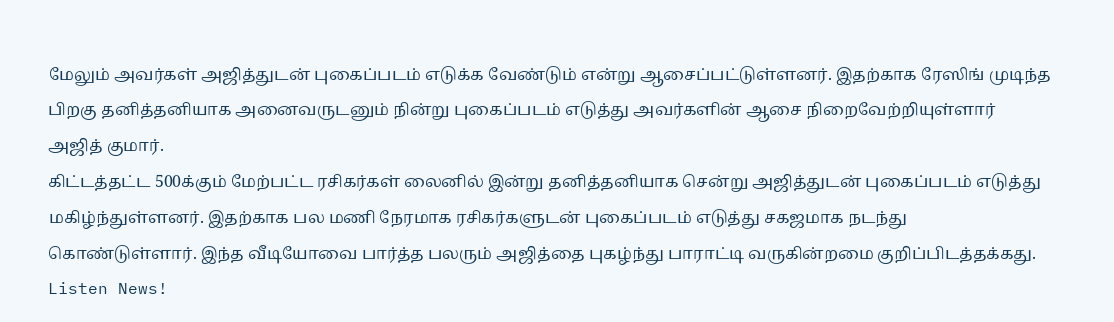மேலும் அவர்கள் அஜித்துடன் புகைப்படம் எடுக்க வேண்டும் என்று ஆசைப்பட்டுள்ளனர். இதற்காக ரேஸிங் முடிந்த பிறகு தனித்தனியாக அனைவருடனும் நின்று புகைப்படம் எடுத்து அவர்களின் ஆசை நிறைவேற்றியுள்ளார் அஜித் குமார்.
கிட்டத்தட்ட 500க்கும் மேற்பட்ட ரசிகர்கள் லைனில் இன்று தனித்தனியாக சென்று அஜித்துடன் புகைப்படம் எடுத்து மகிழ்ந்துள்ளனர். இதற்காக பல மணி நேரமாக ரசிகர்களுடன் புகைப்படம் எடுத்து சகஜமாக நடந்து கொண்டுள்ளார். இந்த வீடியோவை பார்த்த பலரும் அஜித்தை புகழ்ந்து பாராட்டி வருகின்றமை குறிப்பிடத்தக்கது.
Listen News!